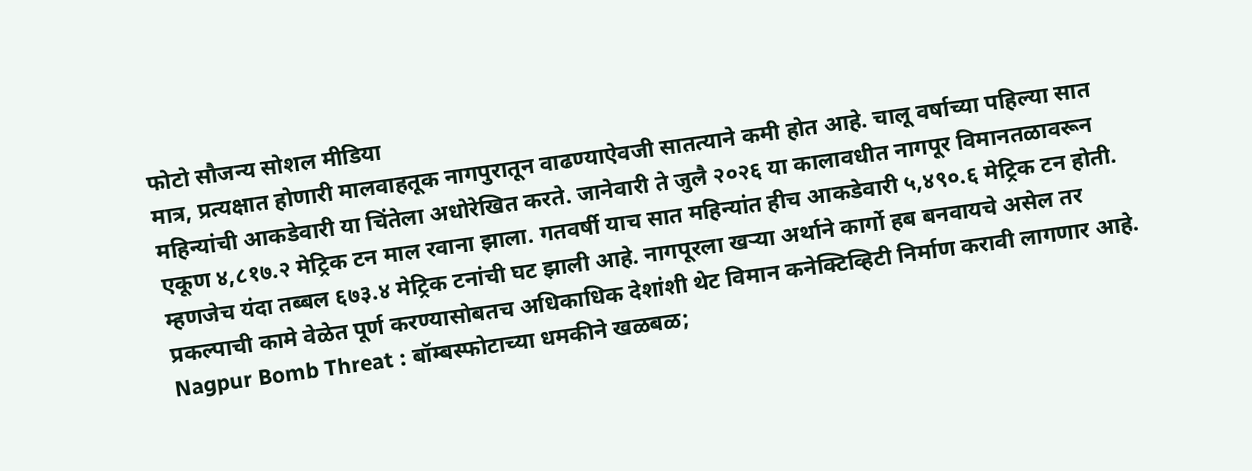फोटो सौजन्य सोशल मीडिया
मात्र, प्रत्यक्षात होणारी मालवाहतूक नागपुरातून वाढण्याऐवजी सातत्याने कमी होत आहे. चालू वर्षाच्या पहिल्या सात महिन्यांची आकडेवारी या चिंतेला अधोरेखित करते. जानेवारी ते जुलै २०२६ या कालावधीत नागपूर विमानतळावरून एकूण ४,८१७.२ मेट्रिक टन माल रवाना झाला. गतवर्षी याच सात महिन्यांत हीच आकडेवारी ५,४९०.६ मेट्रिक टन होती. म्हणजेच यंदा तब्बल ६७३.४ मेट्रिक टनांची घट झाली आहे. नागपूरला खऱ्या अर्थाने कार्गो हब बनवायचे असेल तर प्रकल्पाची कामे वेळेत पूर्ण करण्यासोबतच अधिकाधिक देशांशी थेट विमान कनेक्टिव्हिटी निर्माण करावी लागणार आहे.
Nagpur Bomb Threat : बॉम्बस्फोटाच्या धमकीने खळबळ;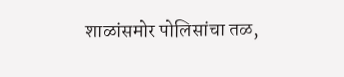शाळांसमोर पोलिसांचा तळ,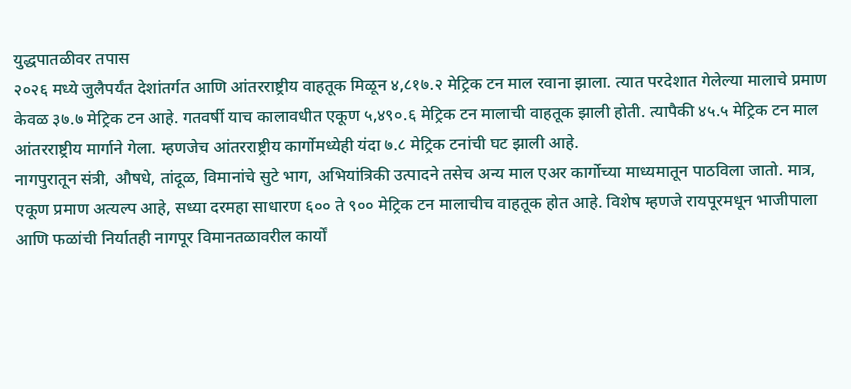युद्धपातळीवर तपास
२०२६ मध्ये जुलैपर्यंत देशांतर्गत आणि आंतरराष्ट्रीय वाहतूक मिळून ४,८१७.२ मेट्रिक टन माल रवाना झाला. त्यात परदेशात गेलेल्या मालाचे प्रमाण केवळ ३७.७ मेट्रिक टन आहे. गतवर्षी याच कालावधीत एकूण ५,४९०.६ मेट्रिक टन मालाची वाहतूक झाली होती. त्यापैकी ४५.५ मेट्रिक टन माल आंतरराष्ट्रीय मार्गाने गेला. म्हणजेच आंतरराष्ट्रीय कार्गोमध्येही यंदा ७.८ मेट्रिक टनांची घट झाली आहे.
नागपुरातून संत्री, औषधे, तांदूळ, विमानांचे सुटे भाग, अभियांत्रिकी उत्पादने तसेच अन्य माल एअर कार्गोच्या माध्यमातून पाठविला जातो. मात्र, एकूण प्रमाण अत्यल्प आहे, सध्या दरमहा साधारण ६०० ते ९०० मेट्रिक टन मालाचीच वाहतूक होत आहे. विशेष म्हणजे रायपूरमधून भाजीपाला आणि फळांची निर्यातही नागपूर विमानतळावरील कार्यों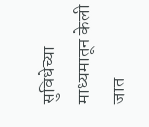सुविधेच्या माध्यमातून केली जात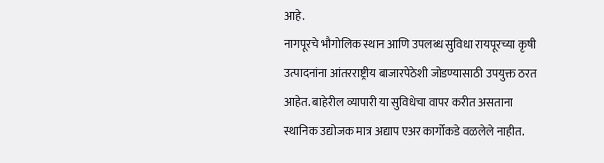आहे.
नागपूरचे भौगोलिक स्थान आणि उपलब्ध सुविधा रायपूरच्या कृषी उत्पादनांना आंतरराष्ट्रीय बाजारपेठेशी जोडण्यासाठी उपयुक्त ठरत आहेत. बाहेरील व्यापारी या सुविधेचा वापर करीत असताना स्थानिक उद्योजक मात्र अद्याप एअर कार्गोकडे वळलेले नाहीत.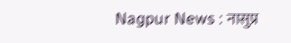Nagpur News : नासुप्र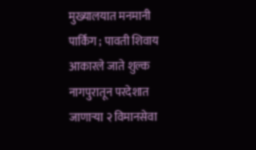मुख्यालयात मनमानी पार्किंग ; पावती शिवाय आकारले जाते शुल्क
नागपुरातून परदेशात जाणाऱ्या २ विमानसेवा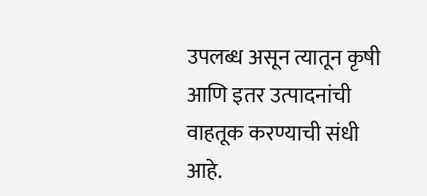उपलब्ध असून त्यातून कृषी आणि इतर उत्पादनांची वाहतूक करण्याची संधी आहे.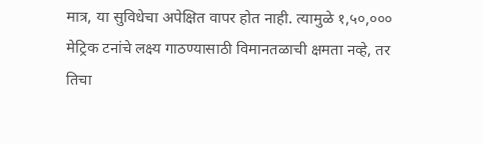मात्र, या सुविधेचा अपेक्षित वापर होत नाही. त्यामुळे १,५०,००० मेट्रिक टनांचे लक्ष्य गाठण्यासाठी विमानतळाची क्षमता नव्हे, तर तिचा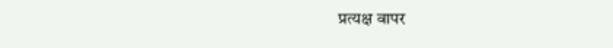प्रत्यक्ष वापर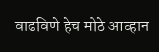वाढविणे हेच मोठे आव्हान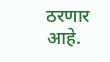ठरणार आहे.